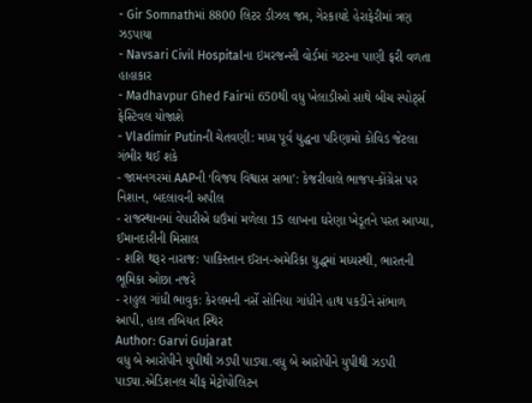- Gir Somnathમાં 8800 લિટર ડીઝલ જપ્ત, ગેરકાયદે હેરાફેરીમાં ત્રણ ઝડપાયા
- Navsari Civil Hospitalના ઇમરજન્સી વોર્ડમાં ગટરના પાણી ફરી વળતા હાહાકાર
- Madhavpur Ghed Fairમાં 650થી વધુ ખેલાડીઓ સાથે બીચ સ્પોર્ટ્સ ફેસ્ટિવલ યોજાશે
- Vladimir Putinની ચેતવણી: મધ્ય પૂર્વ યુદ્ધના પરિણામો કોવિડ જેટલા ગંભીર થઈ શકે
- જામનગરમાં AAPની ‘વિજય વિશ્વાસ સભા’: કેજરીવાલે ભાજપ-કોંગ્રેસ પર નિશાન, બદલાવની અપીલ
- રાજસ્થાનમાં વેપારીએ ઘઉંમાં મળેલા 15 લાખના ઘરેણા ખેડૂતને પરત આપ્યા, ઈમાનદારીની મિસાલ
- શશિ થરૂર નારાજ: પાકિસ્તાન ઈરાન-અમેરિકા યુદ્ધમાં મધ્યસ્થી, ભારતની ભૂમિકા ઓછા નજરે
- રાહુલ ગાંધી ભાવુક: કેરલમની નર્સે સોનિયા ગાંધીને હાથ પકડીને સંભાળ આપી, હાલ તબિયત સ્થિર
Author: Garvi Gujarat
વધુ બે આરોપીને યુપીથી ઝડપી પાડ્યા.વધુ બે આરોપીને યુપીથી ઝડપી પાડ્યા.એડિશનલ ચીફ મેટ્રોપોલિટન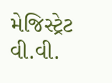મેજિસ્ટ્રેટ વી.વી.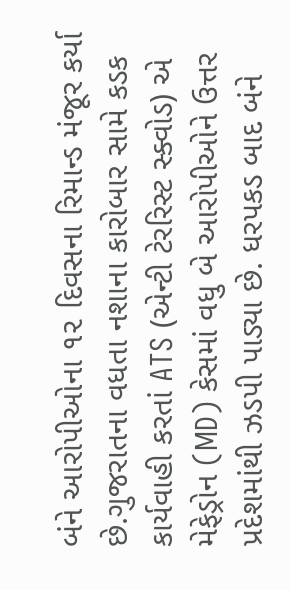બંને આરોપીઓના ૧૨ દિવસના રિમાન્ડ મંજૂર કર્યા છે.ગુજરાતના વધતા નશાના કારોબાર સામે કડક કાર્યવાહી કરતાં ATS (એન્ટી ટેરરિસ્ટ સ્ક્વોડ) એ મેફેડ્રોન (MD) કેસમાં વધુ બે આરોપીઓને ઉત્તર પ્રદેશમાંથી ઝડપી પાડ્યા છે. ધરપકડ બાદ બંને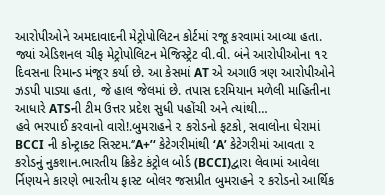આરોપીઓને અમદાવાદની મેટ્રોપોલિટન કોર્ટમાં રજૂ કરવામાં આવ્યા હતા. જ્યાં એડિશનલ ચીફ મેટ્રોપોલિટન મેજિસ્ટ્રેટ વી.વી. બંને આરોપીઓના ૧૨ દિવસના રિમાન્ડ મંજૂર કર્યા છે. આ કેસમાં AT એ અગાઉ ત્રણ આરોપીઓને ઝડપી પાડ્યા હતા, જે હાલ જેલમાં છે. તપાસ દરમિયાન મળેલી માહિતીના આધારે ATSની ટીમ ઉત્તર પ્રદેશ સુધી પહોંચી અને ત્યાંથી…
હવે ભરપાઈ કરવાનો વારો!.બુમરાહને ૨ કરોડનો ફટકો, સવાલોના ઘેરામાં BCCI ની કોન્ટ્રાક્ટ સિસ્ટમ.‘’A+’‘ કેટેગરીમાંથી ‘A’ કેટેગરીમાં આવતા ૨ કરોડનું નુકશાન.ભારતીય ક્રિકેટ કંટ્રોલ બોર્ડ (BCCI)દ્વારા લેવામાં આવેલા ર્નિણયને કારણે ભારતીય ફાસ્ટ બોલર જસપ્રીત બુમરાહને ૨ કરોડનો આર્થિક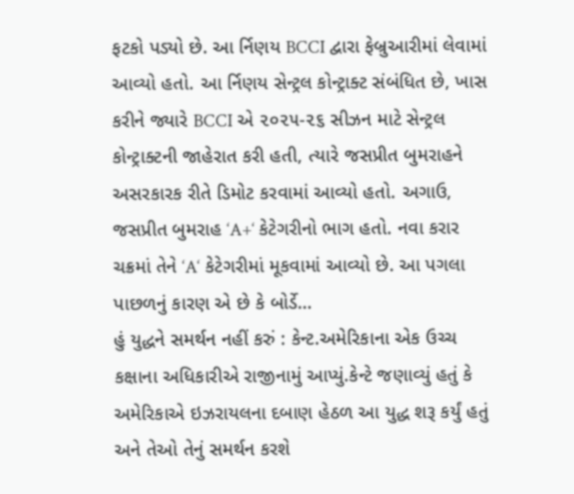ફટકો પડ્યો છે. આ ર્નિણય BCCI દ્વારા ફેબ્રુઆરીમાં લેવામાં આવ્યો હતો. આ ર્નિણય સેન્ટ્રલ કોન્ટ્રાક્ટ સંબંધિત છે, ખાસ કરીને જ્યારે BCCI એ ૨૦૨૫-૨૬ સીઝન માટે સેન્ટ્રલ કોન્ટ્રાક્ટની જાહેરાત કરી હતી, ત્યારે જસપ્રીત બુમરાહને અસરકારક રીતે ડિમોટ કરવામાં આવ્યો હતો. અગાઉ, જસપ્રીત બુમરાહ ‘A+‘ કેટેગરીનો ભાગ હતો. નવા કરાર ચક્રમાં તેને ‘A‘ કેટેગરીમાં મૂકવામાં આવ્યો છે. આ પગલા પાછળનું કારણ એ છે કે બોર્ડે…
હું યુદ્ધને સમર્થન નહીં કરું : કેન્ટ.અમેરિકાના એક ઉચ્ચ કક્ષાના અધિકારીએ રાજીનામું આપ્યું.કેન્ટે જણાવ્યું હતું કે અમેરિકાએ ઇઝરાયલના દબાણ હેઠળ આ યુદ્ધ શરૂ કર્યું હતું અને તેઓ તેનું સમર્થન કરશે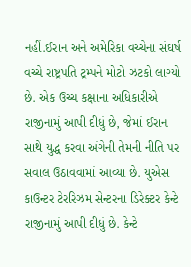નહીં.ઈરાન અને અમેરિકા વચ્ચેના સંઘર્ષ વચ્ચે રાષ્ટ્રપતિ ટ્રમ્પને મોટો ઝટકો લાગ્યો છે. એક ઉચ્ચ કક્ષાના અધિકારીએ રાજીનામું આપી દીધું છે, જેમાં ઈરાન સાથે યુદ્ધ કરવા અંગેની તેમની નીતિ પર સવાલ ઉઠાવવામાં આવ્યા છે. યુએસ કાઉન્ટર ટેરરિઝમ સેન્ટરના ડિરેક્ટર કેન્ટે રાજીનામું આપી દીધું છે. કેન્ટે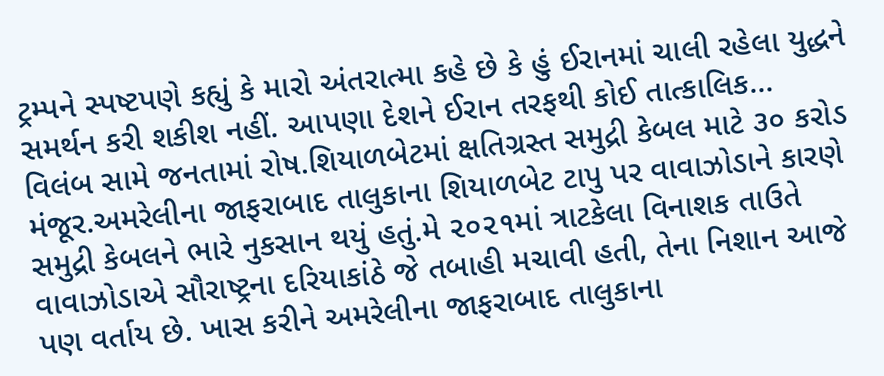ટ્રમ્પને સ્પષ્ટપણે કહ્યું કે મારો અંતરાત્મા કહે છે કે હું ઈરાનમાં ચાલી રહેલા યુદ્ધને સમર્થન કરી શકીશ નહીં. આપણા દેશને ઈરાન તરફથી કોઈ તાત્કાલિક…
વિલંબ સામે જનતામાં રોષ.શિયાળબેટમાં ક્ષતિગ્રસ્ત સમુદ્રી કેબલ માટે ૩૦ કરોડ મંજૂર.અમરેલીના જાફરાબાદ તાલુકાના શિયાળબેટ ટાપુ પર વાવાઝોડાને કારણે સમુદ્રી કેબલને ભારે નુકસાન થયું હતું.મે ૨૦૨૧માં ત્રાટકેલા વિનાશક તાઉતે વાવાઝોડાએ સૌરાષ્ટ્રના દરિયાકાંઠે જે તબાહી મચાવી હતી, તેના નિશાન આજે પણ વર્તાય છે. ખાસ કરીને અમરેલીના જાફરાબાદ તાલુકાના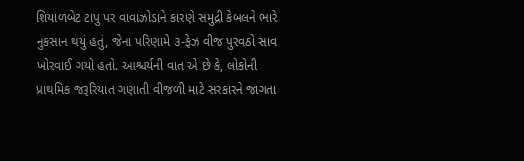શિયાળબેટ ટાપુ પર વાવાઝોડાને કારણે સમુદ્રી કેબલને ભારે નુકસાન થયું હતું, જેના પરિણામે ૩-ફેઝ વીજ પુરવઠો સાવ ખોરવાઈ ગયો હતો. આશ્ચર્યની વાત એ છે કે, લોકોની પ્રાથમિક જરૂરિયાત ગણાતી વીજળી માટે સરકારને જાગતા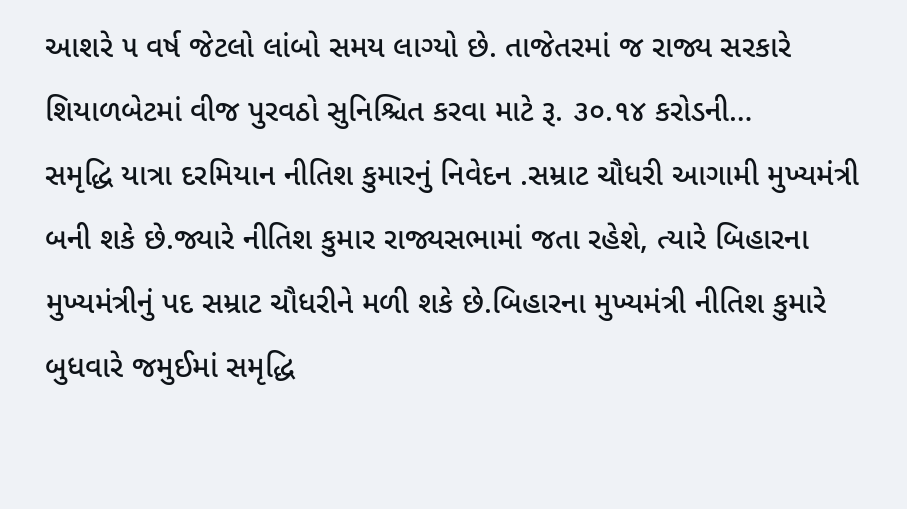આશરે ૫ વર્ષ જેટલો લાંબો સમય લાગ્યો છે. તાજેતરમાં જ રાજ્ય સરકારે શિયાળબેટમાં વીજ પુરવઠો સુનિશ્ચિત કરવા માટે રૂ. ૩૦.૧૪ કરોડની…
સમૃદ્ધિ યાત્રા દરમિયાન નીતિશ કુમારનું નિવેદન .સમ્રાટ ચૌધરી આગામી મુખ્યમંત્રી બની શકે છે.જ્યારે નીતિશ કુમાર રાજ્યસભામાં જતા રહેશે, ત્યારે બિહારના મુખ્યમંત્રીનું પદ સમ્રાટ ચૌધરીને મળી શકે છે.બિહારના મુખ્યમંત્રી નીતિશ કુમારે બુધવારે જમુઈમાં સમૃદ્ધિ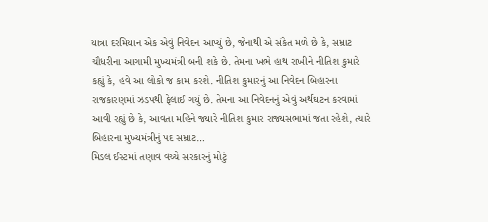યાત્રા દરમિયાન એક એવું નિવેદન આપ્યું છે, જેનાથી એ સંકેત મળે છે કે, સમ્રાટ ચૌધરીના આગામી મુખ્યમંત્રી બની શકે છે. તેમના ખભે હાથ રાખીને નીતિશ કુમારે કહ્યું કે, હવે આ લોકો જ કામ કરશે. નીતિશ કુમારનું આ નિવેદન બિહારના રાજકારણમાં ઝડપથી ફેલાઈ ગયું છે. તેમના આ નિવેદનનું એવું અર્થઘટન કરવામાં આવી રહ્યું છે કે, આવતા મહિને જ્યારે નીતિશ કુમાર રાજ્યસભામાં જતા રહેશે, ત્યારે બિહારના મુખ્યમંત્રીનું પદ સમ્રાટ…
મિડલ ઈસ્ટમાં તણાવ વચ્ચે સરકારનું મોટું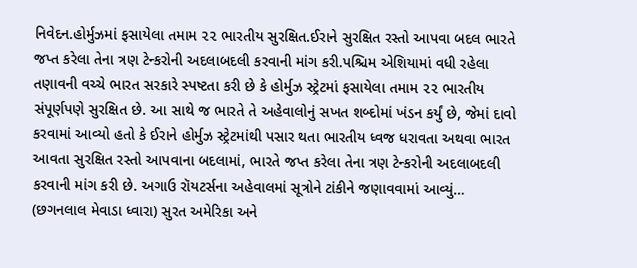નિવેદન.હોર્મુઝમાં ફસાયેલા તમામ ૨૨ ભારતીય સુરક્ષિત.ઈરાને સુરક્ષિત રસ્તો આપવા બદલ ભારતે જપ્ત કરેલા તેના ત્રણ ટેન્કરોની અદલાબદલી કરવાની માંગ કરી.પશ્ચિમ એશિયામાં વધી રહેલા તણાવની વચ્ચે ભારત સરકારે સ્પષ્ટતા કરી છે કે હોર્મુઝ સ્ટ્રેટમાં ફસાયેલા તમામ ૨૨ ભારતીય સંપૂર્ણપણે સુરક્ષિત છે. આ સાથે જ ભારતે તે અહેવાલોનું સખત શબ્દોમાં ખંડન કર્યું છે, જેમાં દાવો કરવામાં આવ્યો હતો કે ઈરાને હોર્મુઝ સ્ટ્રેટમાંથી પસાર થતા ભારતીય ધ્વજ ધરાવતા અથવા ભારત આવતા સુરક્ષિત રસ્તો આપવાના બદલામાં, ભારતે જપ્ત કરેલા તેના ત્રણ ટેન્કરોની અદલાબદલી કરવાની માંગ કરી છે. અગાઉ રૉયટર્સના અહેવાલમાં સૂત્રોને ટાંકીને જણાવવામાં આવ્યું…
(છગનલાલ મેવાડા ધ્વારા) સુરત અમેરિકા અને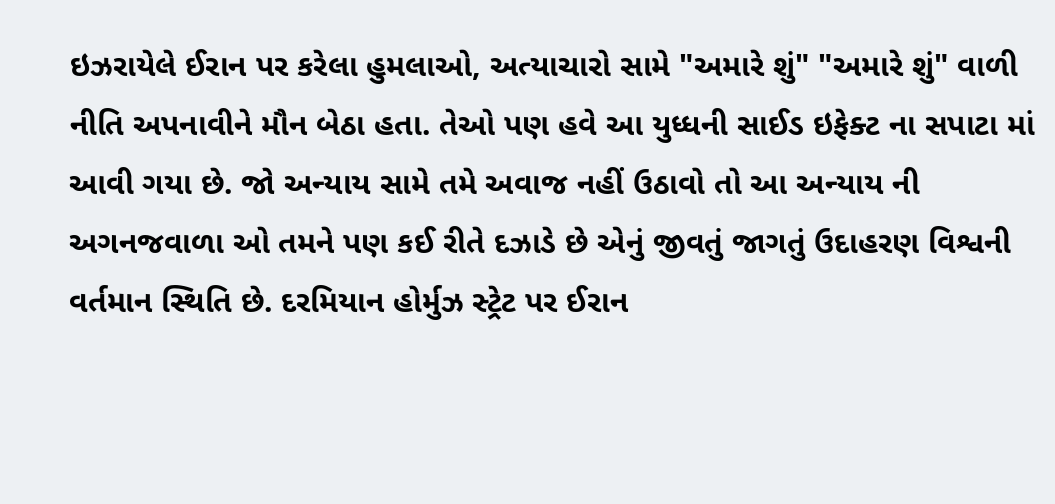ઇઝરાયેલે ઈરાન પર કરેલા હુમલાઓ, અત્યાચારો સામે "અમારે શું" "અમારે શું" વાળી નીતિ અપનાવીને મૌન બેઠા હતા. તેઓ પણ હવે આ યુધ્ધની સાઈડ ઇફેક્ટ ના સપાટા માં આવી ગયા છે. જો અન્યાય સામે તમે અવાજ નહીં ઉઠાવો તો આ અન્યાય ની અગનજવાળા ઓ તમને પણ કઈ રીતે દઝાડે છે એનું જીવતું જાગતું ઉદાહરણ વિશ્વની વર્તમાન સ્થિતિ છે. દરમિયાન હોર્મુઝ સ્ટ્રેટ પર ઈરાન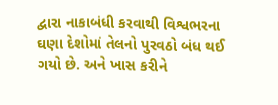દ્વારા નાકાબંધી કરવાથી વિશ્વભરના ઘણા દેશોમાં તેલનો પુરવઠો બંધ થઈ ગયો છે. અને ખાસ કરીને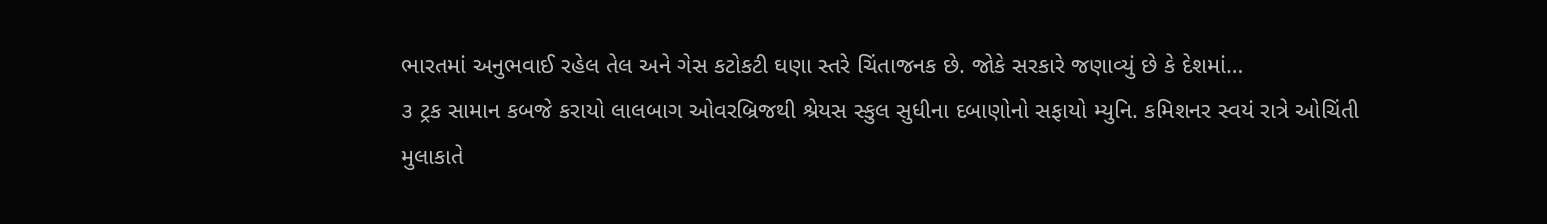ભારતમાં અનુભવાઈ રહેલ તેલ અને ગેસ કટોકટી ઘણા સ્તરે ચિંતાજનક છે. જોકે સરકારે જણાવ્યું છે કે દેશમાં…
૩ ટ્રક સામાન કબજે કરાયો લાલબાગ ઓવરબ્રિજથી શ્રેયસ સ્કુલ સુધીના દબાણોનો સફાયો મ્યુનિ. કમિશનર સ્વયં રાત્રે ઓચિંતી મુલાકાતે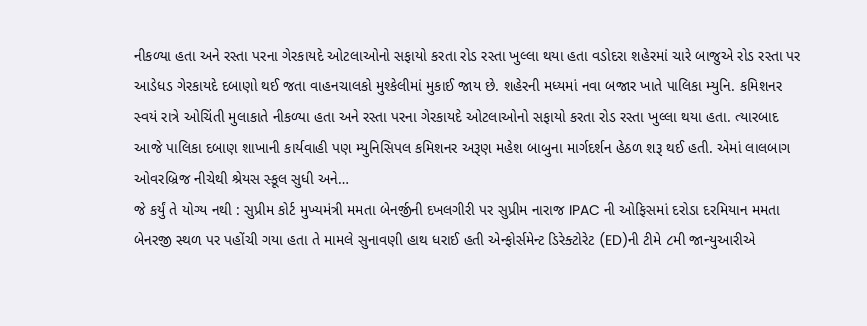નીકળ્યા હતા અને રસ્તા પરના ગેરકાયદે ઓટલાઓનો સફાયો કરતા રોડ રસ્તા ખુલ્લા થયા હતા વડોદરા શહેરમાં ચારે બાજુએ રોડ રસ્તા પર આડેધડ ગેરકાયદે દબાણો થઈ જતા વાહનચાલકો મુશ્કેલીમાં મુકાઈ જાય છે. શહેરની મધ્યમાં નવા બજાર ખાતે પાલિકા મ્યુનિ. કમિશનર સ્વયં રાત્રે ઓચિંતી મુલાકાતે નીકળ્યા હતા અને રસ્તા પરના ગેરકાયદે ઓટલાઓનો સફાયો કરતા રોડ રસ્તા ખુલ્લા થયા હતા. ત્યારબાદ આજે પાલિકા દબાણ શાખાની કાર્યવાહી પણ મ્યુનિસિપલ કમિશનર અરૂણ મહેશ બાબુના માર્ગદર્શન હેઠળ શરૂ થઈ હતી. એમાં લાલબાગ ઓવરબ્રિજ નીચેથી શ્રેયસ સ્કૂલ સુધી અને…
જે કર્યું તે યોગ્ય નથી : સુપ્રીમ કોર્ટ મુખ્યમંત્રી મમતા બેનર્જીની દખલગીરી પર સુપ્રીમ નારાજ IPAC ની ઓફિસમાં દરોડા દરમિયાન મમતા બેનરજી સ્થળ પર પહોંચી ગયા હતા તે મામલે સુનાવણી હાથ ધરાઈ હતી એન્ફોર્સમેન્ટ ડિરેક્ટોરેટ (ED)ની ટીમે ૮મી જાન્યુઆરીએ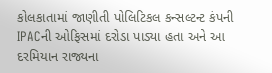કોલકાતામાં જાણીતી પોલિટિકલ કન્સલ્ટન્ટ કંપની IPACની ઓફિસમાં દરોડા પાડ્યા હતા અને આ દરમિયાન રાજ્યના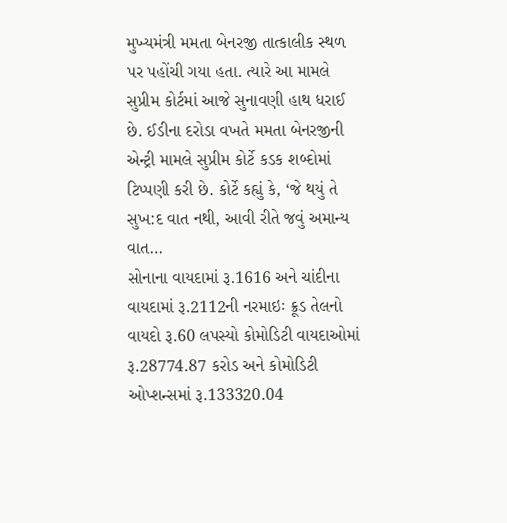મુખ્યમંત્રી મમતા બેનરજી તાત્કાલીક સ્થળ પર પહોંચી ગયા હતા. ત્યારે આ મામલે સુપ્રીમ કોર્ટમાં આજે સુનાવણી હાથ ધરાઈ છે. ઈડીના દરોડા વખતે મમતા બેનરજીની એન્ટ્રી મામલે સુપ્રીમ કોર્ટે કડક શબ્દોમાં ટિપ્પણી કરી છે. કોર્ટે કહ્યું કે, ‘જે થયું તે સુખ:દ વાત નથી, આવી રીતે જવું અમાન્ય વાત…
સોનાના વાયદામાં રૂ.1616 અને ચાંદીના વાયદામાં રૂ.2112ની નરમાઇઃ ક્રૂડ તેલનો વાયદો રૂ.60 લપસ્યો કોમોડિટી વાયદાઓમાં રૂ.28774.87 કરોડ અને કોમોડિટી ઓપ્શન્સમાં રૂ.133320.04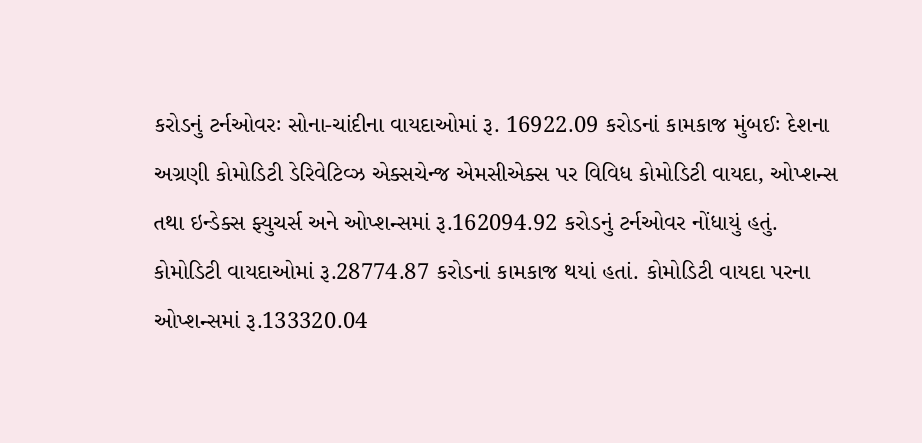કરોડનું ટર્નઓવરઃ સોના-ચાંદીના વાયદાઓમાં રૂ. 16922.09 કરોડનાં કામકાજ મુંબઈઃ દેશના અગ્રણી કોમોડિટી ડેરિવેટિવ્ઝ એક્સચેન્જ એમસીએક્સ પર વિવિધ કોમોડિટી વાયદા, ઓપ્શન્સ તથા ઇન્ડેક્સ ફ્યુચર્સ અને ઓપ્શન્સમાં રૂ.162094.92 કરોડનું ટર્નઓવર નોંધાયું હતું. કોમોડિટી વાયદાઓમાં રૂ.28774.87 કરોડનાં કામકાજ થયાં હતાં. કોમોડિટી વાયદા પરના ઓપ્શન્સમાં રૂ.133320.04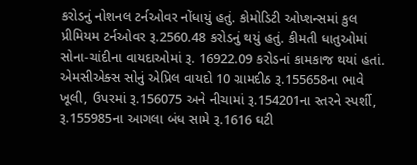કરોડનું નોશનલ ટર્નઓવર નોંધાયું હતું. કોમોડિટી ઓપ્શન્સમાં કુલ પ્રીમિયમ ટર્નઓવર રૂ.2560.48 કરોડનું થયું હતું. કીમતી ધાતુઓમાં સોના-ચાંદીના વાયદાઓમાં રૂ. 16922.09 કરોડનાં કામકાજ થયાં હતાં. એમસીએક્સ સોનું એપ્રિલ વાયદો 10 ગ્રામદીઠ રૂ.155658ના ભાવે ખૂલી, ઉપરમાં રૂ.156075 અને નીચામાં રૂ.154201ના સ્તરને સ્પર્શી, રૂ.155985ના આગલા બંધ સામે રૂ.1616 ઘટી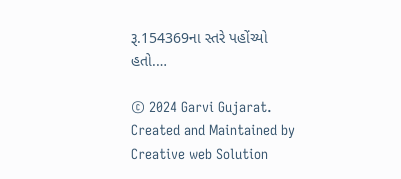રૂ.154369ના સ્તરે પહોંચ્યો હતો.…

© 2024 Garvi Gujarat. Created and Maintained by Creative web Solution